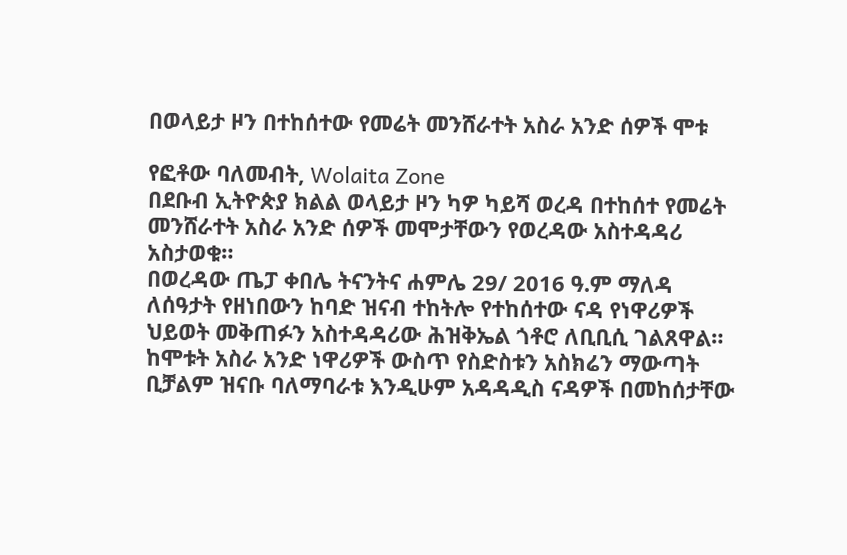በወላይታ ዞን በተከሰተው የመሬት መንሸራተት አስራ አንድ ሰዎች ሞቱ

የፎቶው ባለመብት, Wolaita Zone
በደቡብ ኢትዮጵያ ክልል ወላይታ ዞን ካዎ ካይሻ ወረዳ በተከሰተ የመሬት መንሸራተት አስራ አንድ ሰዎች መሞታቸውን የወረዳው አስተዳዳሪ አስታወቁ።
በወረዳው ጤፓ ቀበሌ ትናንትና ሐምሌ 29/ 2016 ዓ.ም ማለዳ ለሰዓታት የዘነበውን ከባድ ዝናብ ተከትሎ የተከሰተው ናዳ የነዋሪዎች ህይወት መቅጠፉን አስተዳዳሪው ሕዝቅኤል ጎቶሮ ለቢቢሲ ገልጸዋል።
ከሞቱት አስራ አንድ ነዋሪዎች ውስጥ የስድስቱን አስክሬን ማውጣት ቢቻልም ዝናቡ ባለማባራቱ እንዲሁም አዳዳዲስ ናዳዎች በመከሰታቸው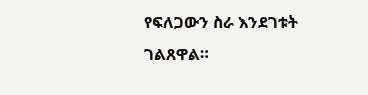የፍለጋውን ስራ እንደገቱት ገልጸዋል።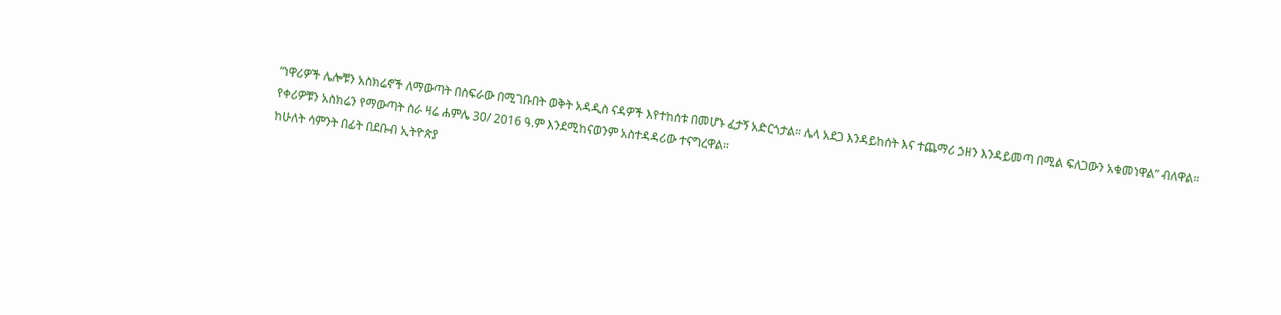“ነዋሪዎች ሌሎቹን አስክሬኖች ለማውጣት በስፍራው በሚገቡበት ወቅት አዳዲስ ናዳዎች እየተከሰቱ በመሆኑ ፈታኝ አድርጎታል። ሌላ አደጋ እንዳይከሰት እና ተጨማሪ ኃዘን እንዳይመጣ በሚል ፍለጋውን አቁመነዋል” ብለዋል።
የቀሪዎቹን አስክሬን የማውጣት ስራ ዛሬ ሐምሌ 30/ 2016 ዓ.ም እንደሚከናወንም አስተዳዳሪው ተናግረዋል።
ከሁለት ሳምንት በፊት በደቡብ ኢትዮጵያ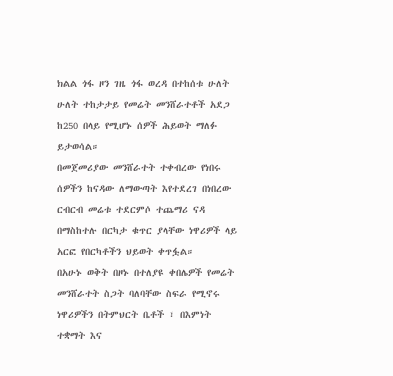ክልል ጎፋ ዞን ገዜ ጎፋ ወረዳ በተከሰቱ ሁለት ሁለት ተከታታይ የመሬት መንሸራተቶች አደጋ ከ250 በላይ የሚሆኑ ሰዎች ሕይወት ማለፉ ይታወሳል።
በመጀመሪያው መንሸራተት ተቀብረው የነበሩ ሰዎችን ከናዳው ለማውጣት እየተደረገ በነበረው ርብርብ መሬቱ ተደርምሶ ተጨማሪ ናዳ በማስከተሉ በርካታ ቁጥር ያላቸው ነዋሪዎች ላይ አርፎ የበርካቶችን ህይወት ቀጥፏል።
በአሁኑ ወቅት በዞኑ በተለያዩ ቀበሌዎች የመሬት መንሸራተት ስጋት ባለባቸው ስፍራ የሚኖሩ ነዋሪዎችን በትምህርት ቤቶች ፣ በእምነት ተቋማት እና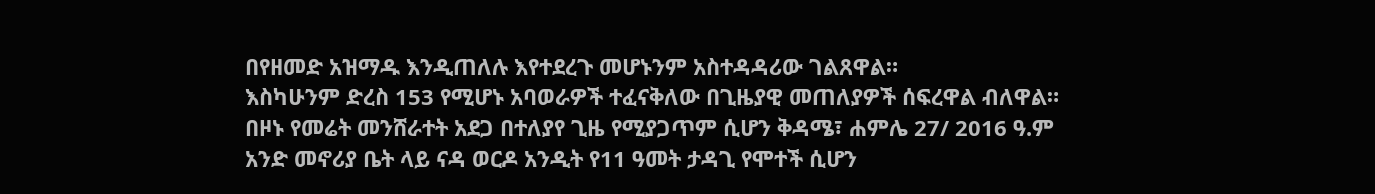በየዘመድ አዝማዱ እንዲጠለሉ እየተደረጉ መሆኑንም አስተዳዳሪው ገልጸዋል።
እስካሁንም ድረስ 153 የሚሆኑ አባወራዎች ተፈናቅለው በጊዜያዊ መጠለያዎች ሰፍረዋል ብለዋል።
በዞኑ የመሬት መንሸራተት አደጋ በተለያየ ጊዜ የሚያጋጥም ሲሆን ቅዳሜ፣ ሐምሌ 27/ 2016 ዓ.ም አንድ መኖሪያ ቤት ላይ ናዳ ወርዶ አንዲት የ11 ዓመት ታዳጊ የሞተች ሲሆን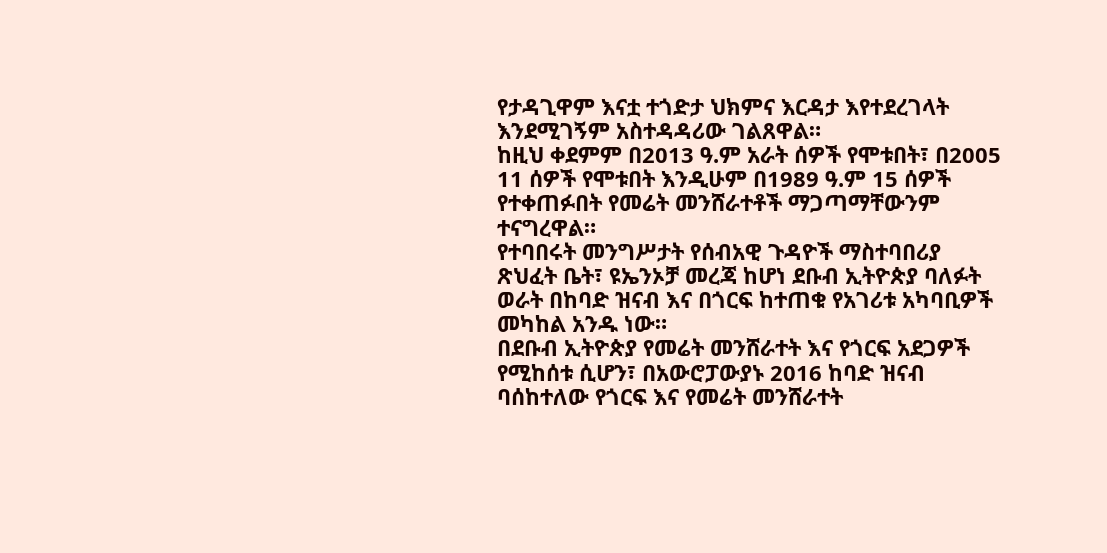የታዳጊዋም እናቷ ተጎድታ ህክምና እርዳታ እየተደረገላት እንደሚገኝም አስተዳዳሪው ገልጸዋል።
ከዚህ ቀደምም በ2013 ዓ.ም አራት ሰዎች የሞቱበት፣ በ2005 11 ሰዎች የሞቱበት እንዲሁም በ1989 ዓ.ም 15 ሰዎች የተቀጠፉበት የመሬት መንሸራተቶች ማጋጣማቸውንም ተናግረዋል።
የተባበሩት መንግሥታት የሰብአዊ ጉዳዮች ማስተባበሪያ ጽህፈት ቤት፣ ዩኤንኦቻ መረጃ ከሆነ ደቡብ ኢትዮጵያ ባለፉት ወራት በከባድ ዝናብ እና በጎርፍ ከተጠቁ የአገሪቱ አካባቢዎች መካከል አንዱ ነው።
በደቡብ ኢትዮጵያ የመሬት መንሸራተት እና የጎርፍ አደጋዎች የሚከሰቱ ሲሆን፣ በአውሮፓውያኑ 2016 ከባድ ዝናብ ባሰከተለው የጎርፍ እና የመሬት መንሸራተት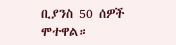ቢያንስ 50 ሰዎች ሞተዋል።